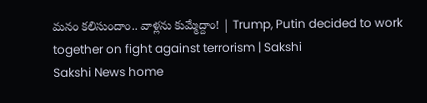మనం కలిసుందాం.. వాళ్లను కుమ్మేద్దాం! | Trump, Putin decided to work together on fight against terrorism | Sakshi
Sakshi News home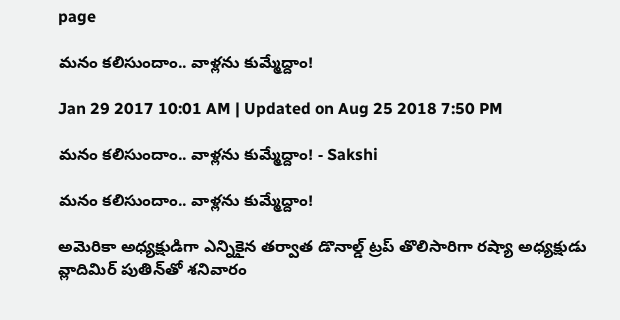page

మనం కలిసుందాం.. వాళ్లను కుమ్మేద్దాం!

Jan 29 2017 10:01 AM | Updated on Aug 25 2018 7:50 PM

మనం కలిసుందాం.. వాళ్లను కుమ్మేద్దాం! - Sakshi

మనం కలిసుందాం.. వాళ్లను కుమ్మేద్దాం!

అమెరికా అధ్యక్షుడిగా ఎన్నికైన తర్వాత డొనాల్డ్‌ ట్రప్ తొలిసారిగా రష్యా అధ్యక్షుడు వ్లాదిమిర్‌ పుతిన్‌తో శనివారం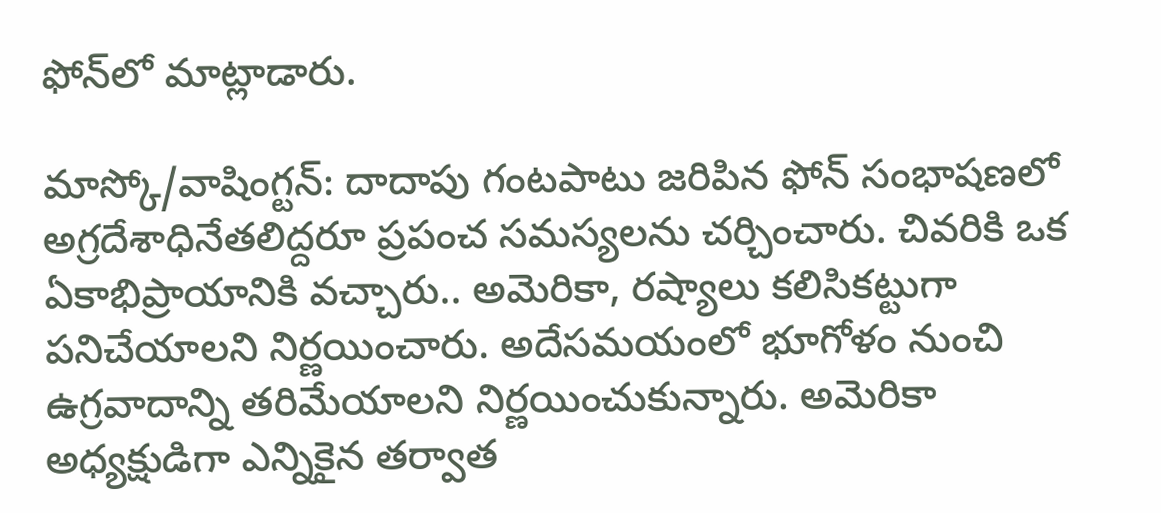ఫోన్‌లో మాట్లాడారు.

మాస్కో/వాషింగ్టన్‌: దాదాపు గంటపాటు జరిపిన ఫోన్‌ సంభాషణలో అగ్రదేశాధినేతలిద్దరూ ప్రపంచ సమస్యలను చర్చించారు. చివరికి ఒక ఏకాభిప్రాయానికి వచ్చారు.. అమెరికా, రష్యాలు కలిసికట్టుగా పనిచేయాలని నిర్ణయించారు. అదేసమయంలో భూగోళం నుంచి ఉగ్రవాదాన్ని తరిమేయాలని నిర్ణయించుకున్నారు. అమెరికా అధ్యక్షుడిగా ఎన్నికైన తర్వాత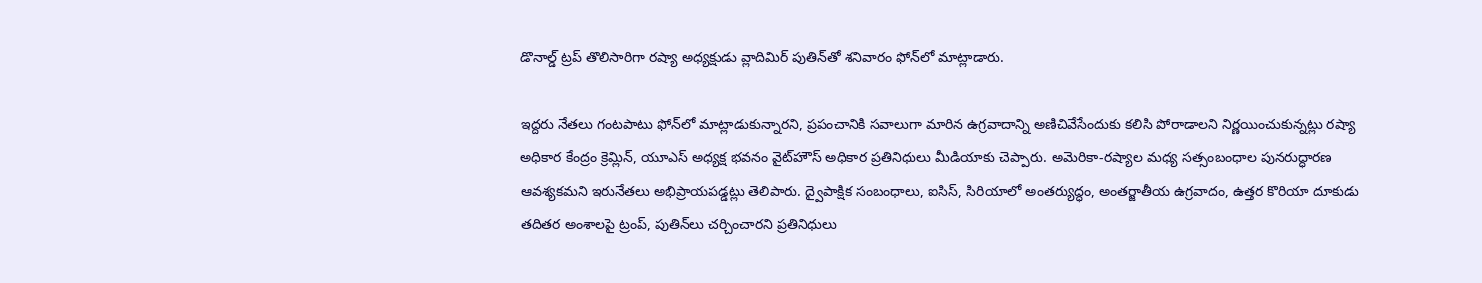డొనాల్డ్‌ ట్రప్ తొలిసారిగా రష్యా అధ్యక్షుడు వ్లాదిమిర్‌ పుతిన్‌తో శనివారం ఫోన్‌లో మాట్లాడారు.

ఇద్దరు నేతలు గంటపాటు ఫోన్‌లో మాట్లాడుకున్నారని, ప్రపంచానికి సవాలుగా మారిన ఉగ్రవాదాన్ని అణిచివేసేందుకు కలిసి పోరాడాలని నిర్ణయించుకున్నట్లు రష్యా అధికార కేంద్రం క్రెమ్లిన్‌, యూఎస్‌ అధ్యక్ష భవనం వైట్‌హౌస్‌ అధికార ప్రతినిధులు మీడియాకు చెప్పారు. అమెరికా-రష్యాల మధ్య సత్సంబంధాల పునరుద్ధారణ ఆవశ్యకమని ఇరునేతలు అభిప్రాయపడ్డట్లు తెలిపారు. ద్వైపాక్షిక సంబంధాలు, ఐసిస్‌, సిరియాలో అంతర్యుద్ధం, అంతర్జాతీయ ఉగ్రవాదం, ఉత్తర కొరియా దూకుడు తదితర అంశాలపై ట్రంప్‌, పుతిన్‌లు చర్చించారని ప్రతినిధులు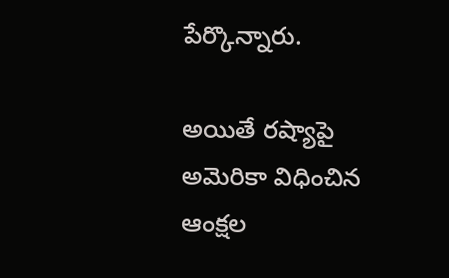పేర్కొన్నారు.

అయితే రష్యాపై అమెరికా విధించిన ఆంక్షల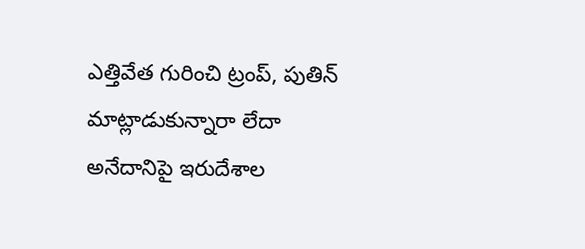ఎత్తివేత గురించి ట్రంప్‌, పుతిన్‌ మాట్లాడుకున్నారా లేదా అనేదానిపై ఇరుదేశాల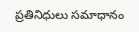ప్రతినిధులు సమాధానం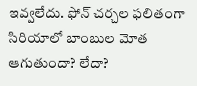ఇవ్వలేదు. ఫోన్‌ చర్చల ఫలితంగా సిరియాలో బాంబుల మోత ఆగుతుందా? లేదా?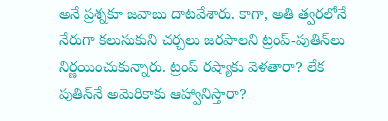అనే ప్రశ్నకూ జవాబు దాటవేశారు. కాగా, అతి త్వరలోనే నేరుగా కలుసుకుని చర్చలు జరపాలని ట్రంప్‌-పుతిన్‌లు నిర్ణయించుకున్నారు. ట్రంప్‌ రష్యాకు వెళతారా? లేక పుతిన్‌నే అమెరికాకు ఆహ్వానిస్తారా?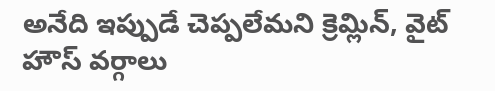అనేది ఇప్పుడే చెప్పలేమని క్రెమ్లిన్‌, వైట్‌ హౌస్‌ వర్గాలు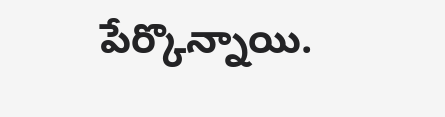పేర్కొన్నాయి.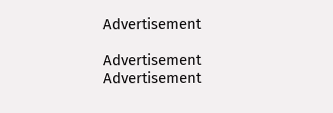Advertisement

Advertisement
Advertisement